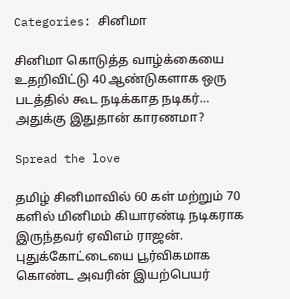Categories: சினிமா

சினிமா கொடுத்த வாழ்க்கையை உதறிவிட்டு 40 ஆண்டுகளாக ஒரு படத்தில் கூட நடிக்காத நடிகர்… அதுக்கு இதுதான் காரணமா?

Spread the love

தமிழ் சினிமாவில் 60 கள் மற்றும் 70 களில் மினிமம் கியாரண்டி நடிகராக இருந்தவர் ஏவிஎம் ராஜன். புதுக்கோட்டையை பூர்விகமாக கொண்ட அவரின் இயற்பெயர்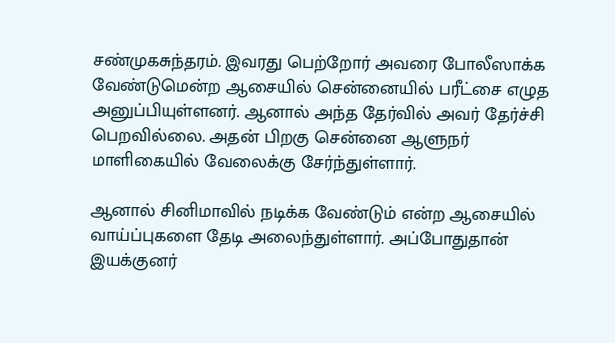சண்முகசுந்தரம். இவரது பெற்றோர் அவரை போலீஸாக்க வேண்டுமென்ற ஆசையில் சென்னையில் பரீட்சை எழுத அனுப்பியுள்ளனர். ஆனால் அந்த தேர்வில் அவர் தேர்ச்சி பெறவில்லை. அதன் பிறகு சென்னை ஆளுநர் மாளிகையில் வேலைக்கு சேர்ந்துள்ளார்.

ஆனால் சினிமாவில் நடிக்க வேண்டும் என்ற ஆசையில் வாய்ப்புகளை தேடி அலைந்துள்ளார். அப்போதுதான் இயக்குனர்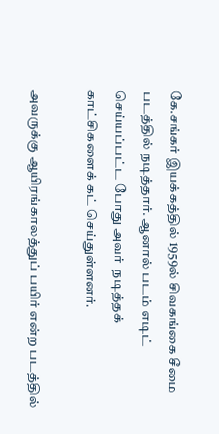கே.சங்கர் இயக்கத்தில் 1959ல் சிவகங்கை சீமை படத்தில் நடித்தார். ஆனால் படம் எடிட் செய்யப்பட்ட போது அவர்  நடித்தக் காட்சிகளைக் கட் செய்துள்ளனர்.

அவருக்கு ஆயிரங்காலத்துப் பயிர் என்ற படத்தில்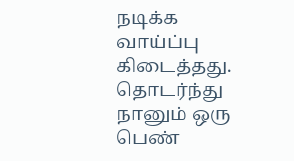நடிக்க வாய்ப்பு கிடைத்தது. தொடர்ந்து நானும் ஒரு பெண்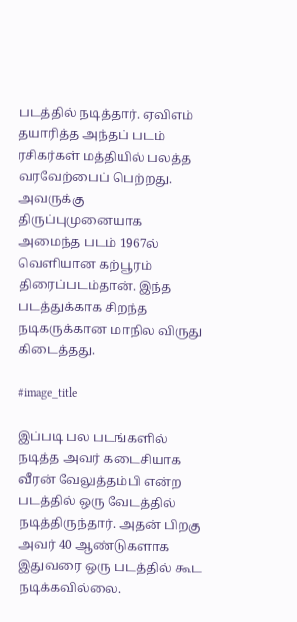படத்தில் நடித்தார். ஏவிஎம் தயாரித்த அந்தப் படம் ரசிகர்கள் மத்தியில் பலத்த வரவேற்பைப் பெற்றது. அவருக்கு திருப்புமுனையாக அமைந்த படம் 1967ல் வெளியான கற்பூரம் திரைப்படம்தான். இந்த படத்துக்காக சிறந்த நடிகருக்கான மாநில விருது கிடைத்தது.

#image_title

இப்படி பல படங்களில் நடித்த அவர் கடைசியாக வீரன் வேலுத்தம்பி என்ற படத்தில் ஒரு வேடத்தில் நடித்திருந்தார். அதன் பிறகு அவர் 40 ஆண்டுகளாக இதுவரை ஒரு படத்தில் கூட நடிக்கவில்லை.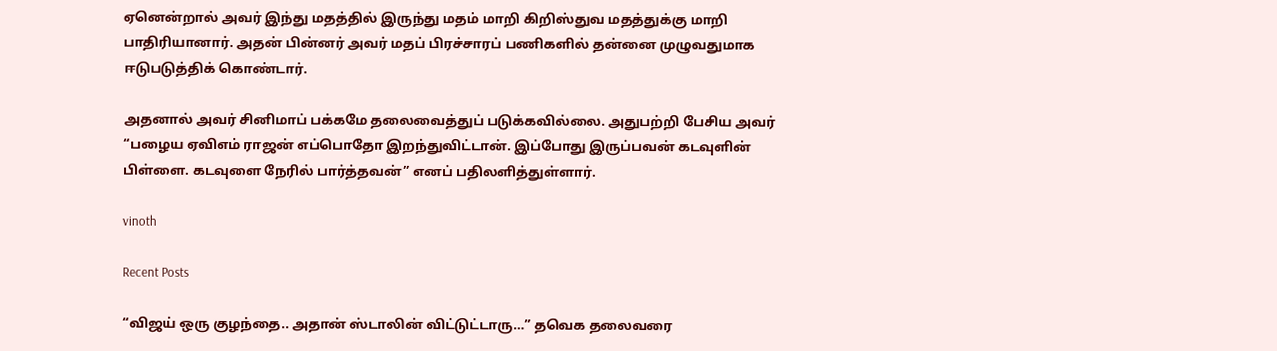ஏனென்றால் அவர் இந்து மதத்தில் இருந்து மதம் மாறி கிறிஸ்துவ மதத்துக்கு மாறி பாதிரியானார். அதன் பின்னர் அவர் மதப் பிரச்சாரப் பணிகளில் தன்னை முழுவதுமாக ஈடுபடுத்திக் கொண்டார்.

அதனால் அவர் சினிமாப் பக்கமே தலைவைத்துப் படுக்கவில்லை. அதுபற்றி பேசிய அவர் “பழைய ஏவிஎம் ராஜன் எப்பொதோ இறந்துவிட்டான். இப்போது இருப்பவன் கடவுளின் பிள்ளை. கடவுளை நேரில் பார்த்தவன்” எனப் பதிலளித்துள்ளார்.

vinoth

Recent Posts

“விஜய் ஒரு குழந்தை.. அதான் ஸ்டாலின் விட்டுட்டாரு…” தவெக தலைவரை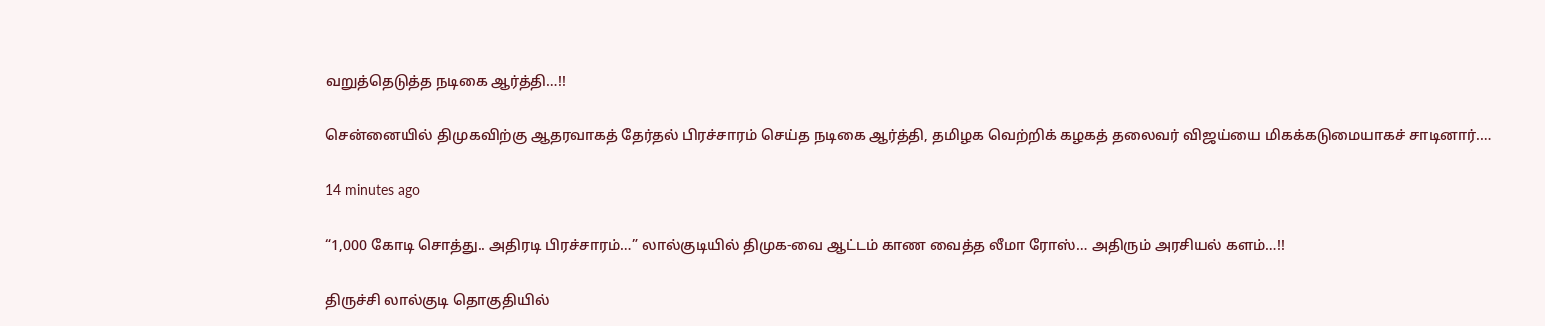வறுத்தெடுத்த நடிகை ஆர்த்தி…!!

சென்னையில் திமுகவிற்கு ஆதரவாகத் தேர்தல் பிரச்சாரம் செய்த நடிகை ஆர்த்தி, தமிழக வெற்றிக் கழகத் தலைவர் விஜய்யை மிகக்கடுமையாகச் சாடினார்.…

14 minutes ago

“1,000 கோடி சொத்து.. அதிரடி பிரச்சாரம்…” லால்குடியில் திமுக-வை ஆட்டம் காண வைத்த லீமா ரோஸ்… அதிரும் அரசியல் களம்…!!

திருச்சி லால்குடி தொகுதியில்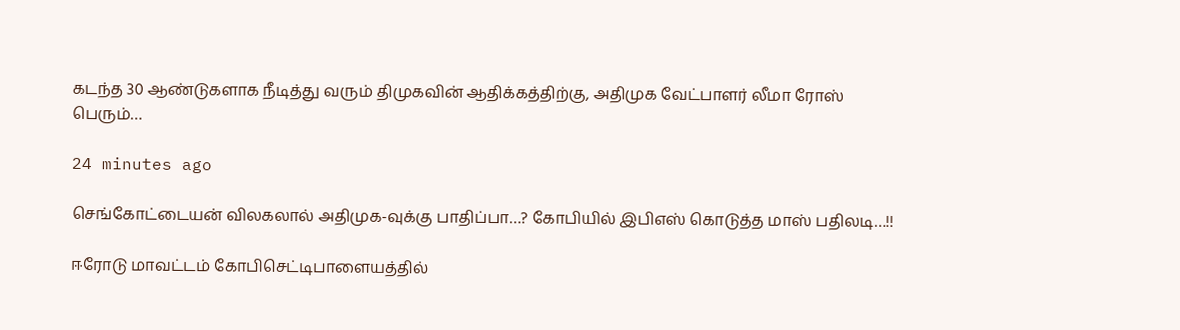கடந்த 30 ஆண்டுகளாக நீடித்து வரும் திமுகவின் ஆதிக்கத்திற்கு, அதிமுக வேட்பாளர் லீமா ரோஸ் பெரும்…

24 minutes ago

செங்கோட்டையன் விலகலால் அதிமுக-வுக்கு பாதிப்பா…? கோபியில் இபிஎஸ் கொடுத்த மாஸ் பதிலடி…!!

ஈரோடு மாவட்டம் கோபிசெட்டிபாளையத்தில்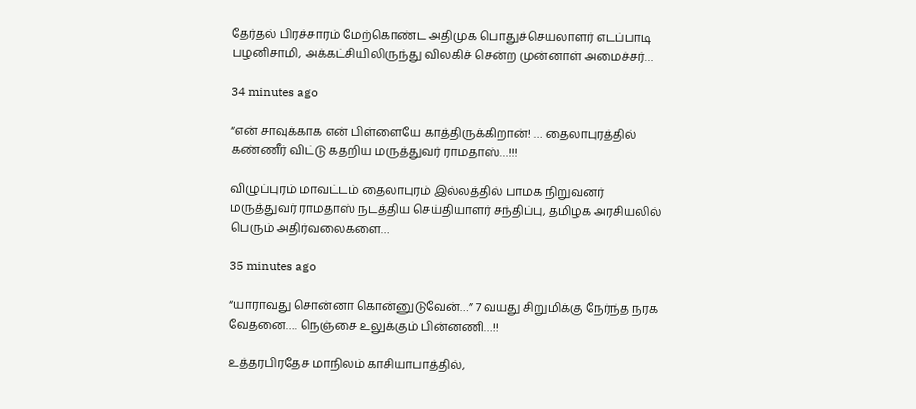தேர்தல் பிரச்சாரம் மேற்கொண்ட அதிமுக பொதுச்செயலாளர் எடப்பாடி பழனிசாமி, அக்கட்சியிலிருந்து விலகிச் சென்ற முன்னாள் அமைச்சர்…

34 minutes ago

“என் சாவுக்காக என் பிள்ளையே காத்திருக்கிறான்! … தைலாபுரத்தில் கண்ணீர் விட்டு கதறிய மருத்துவர் ராமதாஸ்…!!!

விழுப்புரம் மாவட்டம் தைலாபுரம் இல்லத்தில் பாமக நிறுவனர் மருத்துவர் ராமதாஸ் நடத்திய செய்தியாளர் சந்திப்பு, தமிழக அரசியலில் பெரும் அதிர்வலைகளை…

35 minutes ago

“யாராவது சொன்னா கொன்னுடுவேன்…” 7 வயது சிறுமிக்கு நேர்ந்த நரக வேதனை…. நெஞ்சை உலுக்கும் பின்னணி…!!

உத்தரபிரதேச மாநிலம் காசியாபாத்தில்,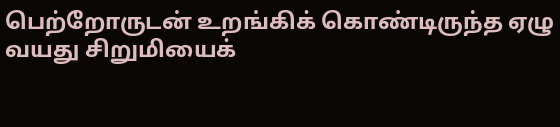பெற்றோருடன் உறங்கிக் கொண்டிருந்த ஏழு வயது சிறுமியைக்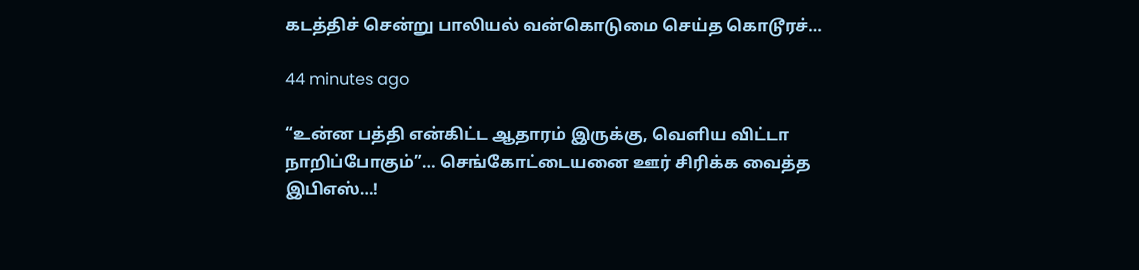கடத்திச் சென்று பாலியல் வன்கொடுமை செய்த கொடூரச்…

44 minutes ago

“உன்ன பத்தி என்கிட்ட ஆதாரம் இருக்கு, வெளிய விட்டா நாறிப்போகும்”… செங்கோட்டையனை ஊர் சிரிக்க வைத்த இபிஎஸ்…!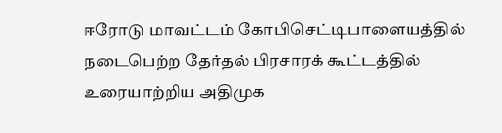ஈரோடு மாவட்டம் கோபிசெட்டிபாளையத்தில் நடைபெற்ற தேர்தல் பிரசாரக் கூட்டத்தில் உரையாற்றிய அதிமுக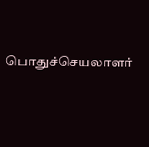பொதுச்செயலாளர்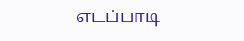எடப்பாடி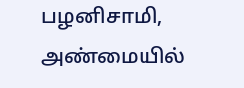பழனிசாமி, அண்மையில்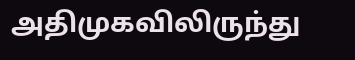அதிமுகவிலிருந்து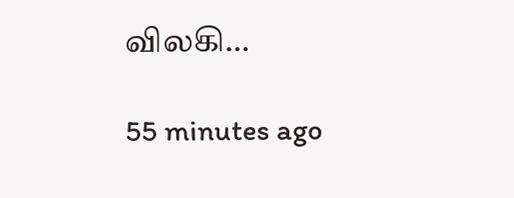விலகி…

55 minutes ago